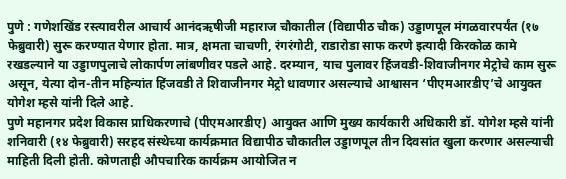पुणे : गणेशखिंड रस्त्यावरील आचार्य आनंदऋषीजी महाराज चौकातील (विद्यापीठ चौक) उड्डाणपूल मंगळवारपर्यंत (१७ फेब्रुवारी) सुरू करण्यात येणार होता. मात्र, क्षमता चाचणी, रंगरंगोटी, राडारोडा साफ करणे इत्यादी किरकोळ कामे रखडल्याने या उड्डाणपुलाचे लोकार्पण लांबणीवर पडले आहे. दरम्यान, याच पुलावर हिंजवडी-शिवाजीनगर मेट्रोचे काम सुरू असून, येत्या दोन-तीन महिन्यांत हिंजवडी ते शिवाजीनगर मेट्रो धावणार असल्याचे आश्वासन ‘पीएमआरडीए’चे आयुक्त योगेश म्हसे यांनी दिले आहे.
पुणे महानगर प्रदेश विकास प्राधिकरणाचे (पीएमआरडीए) आयुक्त आणि मुख्य कार्यकारी अधिकारी डॉ. योगेश म्हसे यांनी शनिवारी (१४ फेब्रुवारी) सरहद संस्थेच्या कार्यक्रमात विद्यापीठ चौकातील उड्डाणपूल तीन दिवसांत खुला करणार असल्याची माहिती दिली होती. कोणताही औपचारिक कार्यक्रम आयोजित न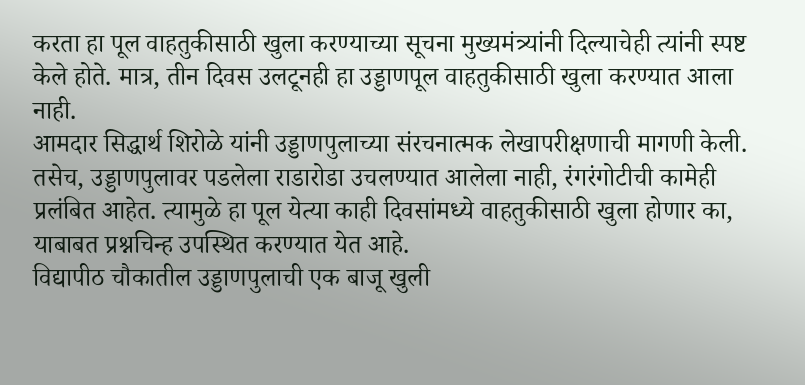करता हा पूल वाहतुकीसाठी खुला करण्याच्या सूचना मुख्यमंत्र्यांनी दिल्याचेही त्यांनी स्पष्ट केले होते. मात्र, तीन दिवस उलटूनही हा उड्डाणपूल वाहतुकीसाठी खुला करण्यात आला नाही.
आमदार सिद्धार्थ शिरोळे यांनी उड्डाणपुलाच्या संरचनात्मक लेखापरीक्षणाची मागणी केली. तसेच, उड्डाणपुलावर पडलेला राडारोडा उचलण्यात आलेला नाही, रंगरंगोटीची कामेही प्रलंबित आहेत. त्यामुळे हा पूल येत्या काही दिवसांमध्ये वाहतुकीसाठी खुला होणार का, याबाबत प्रश्नचिन्ह उपस्थित करण्यात येत आहे.
विद्यापीठ चौकातील उड्डाणपुलाची एक बाजू खुली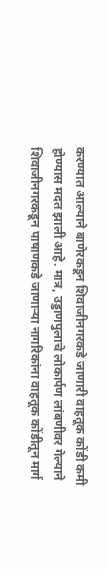करण्यात आल्याने बाणेरकडून शिवाजीनगरकडे जाणारी वाहतूक कोंडी कमी होण्यास मदत झाली आहे. मात्र, उड्डाणपुलाचे लोकार्पण लांबणीवर गेल्याने शिवाजीनगरकडून पाषाणकडे जाणाऱ्या नागरिकांना वाहतूक कोंडीतून मार्ग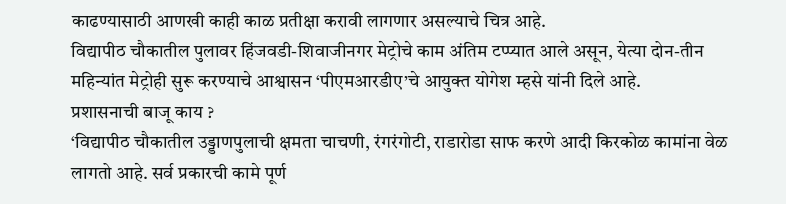काढण्यासाठी आणखी काही काळ प्रतीक्षा करावी लागणार असल्याचे चित्र आहे.
विद्यापीठ चौकातील पुलावर हिंजवडी-शिवाजीनगर मेट्रोचे काम अंतिम टप्प्यात आले असून, येत्या दोन-तीन महिन्यांत मेट्रोही सुरू करण्याचे आश्वासन ‘पीएमआरडीए’चे आयुक्त योगेश म्हसे यांनी दिले आहे.
प्रशासनाची बाजू काय ?
‘विद्यापीठ चौकातील उड्डाणपुलाची क्षमता चाचणी, रंगरंगोटी, राडारोडा साफ करणे आदी किरकोळ कामांना वेळ लागतो आहे. सर्व प्रकारची कामे पूर्ण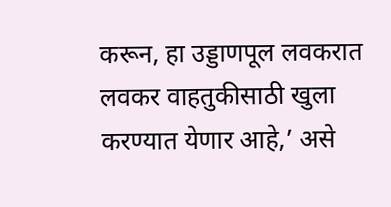करून, हा उड्डाणपूल लवकरात लवकर वाहतुकीसाठी खुला करण्यात येणार आहे,’ असे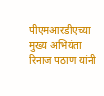पीएमआरडीएच्या मुख्य अभियंता रिनाज पठाण यांनी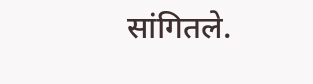सांगितले.